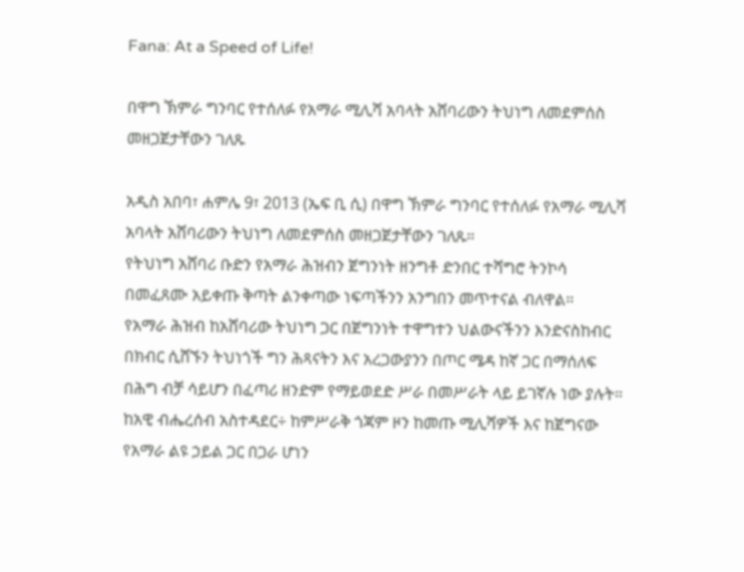Fana: At a Speed of Life!

በዋግ ኽምራ ግንባር የተሰለፉ የአማራ ሚሊሻ አባላት አሸባሪውን ትህነግ ለመደምሰስ መዘጋጀታቸውን ገለጹ

አዲስ አበባ፣ ሐምሌ 9፣ 2013 (ኤፍ ቢ ሲ) በዋግ ኽምራ ግንባር የተሰለፉ የአማራ ሚሊሻ አባላት አሸባሪውን ትህነግ ለመደምሰስ መዘጋጀታቸውን ገለጹ።
የትህነግ አሸባሪ ቡድን የአማራ ሕዝብን ጀግንነት ዘንግቶ ድንበር ተሻግሮ ትንኮሳ በመፈጸሙ አይቀጡ ቅጣት ልንቀጣው ነፍጣችንን አንግበን መጥተናል ብለዋል።
የአማራ ሕዝብ ከአሸባሪው ትህነግ ጋር በጀግንነት ተዋግተን ህልውናችንን እንድናስከብር በክብር ሲሸኙን ትህነጎች ግን ሕጻናትን እና አረጋውያንን በጦር ሜዳ ከኛ ጋር በማሰለፍ በሕግ ብቻ ሳይሆን በፈጣሪ ዘንድም የማይወደድ ሥራ በመሥራት ላይ ይገኛሉ ነው ያሉት።
ከአዊ ብሔረሰብ አስተዳደር÷ ከምሥራቅ ጎጃም ዞን ከመጡ ሚሊሻዎች እና ከጀግናው የአማራ ልዩ ኃይል ጋር በጋራ ሆነን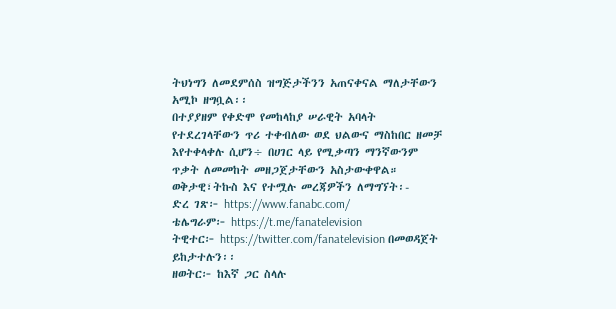ትህነግን ለመደምሰስ ዝግጅታችንን አጠናቀናል ማለታቸውን አሚኮ ዘግቧል፡፡
በተያያዘም የቀድሞ የመከላከያ ሠራዊት አባላት የተደረገላቸውን ጥሪ ተቀብለው ወደ ህልውና ማስከበር ዘመቻ እየተቀላቀሉ ሲሆን÷ በሀገር ላይ የሚቃጣን ማንኛውንም ጥቃት ለመመከት መዘጋጀታቸውን አስታውቀዋል።
ወቅታዊ፣ትኩስ እና የተሟሉ መረጃዎችን ለማግኘት፡-
ድረ ገጽ፦ https://www.fanabc.com/
ቴሌግራም፦ https://t.me/fanatelevision
ትዊተር፦ https://twitter.com/fanatelevision በመወዳጀት ይከታተሉን፡፡
ዘወትር፦ ከእኛ ጋር ስላሉ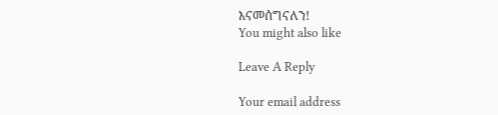እናመሰግናለን!
You might also like

Leave A Reply

Your email address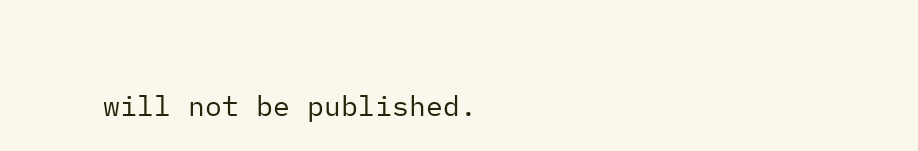will not be published.